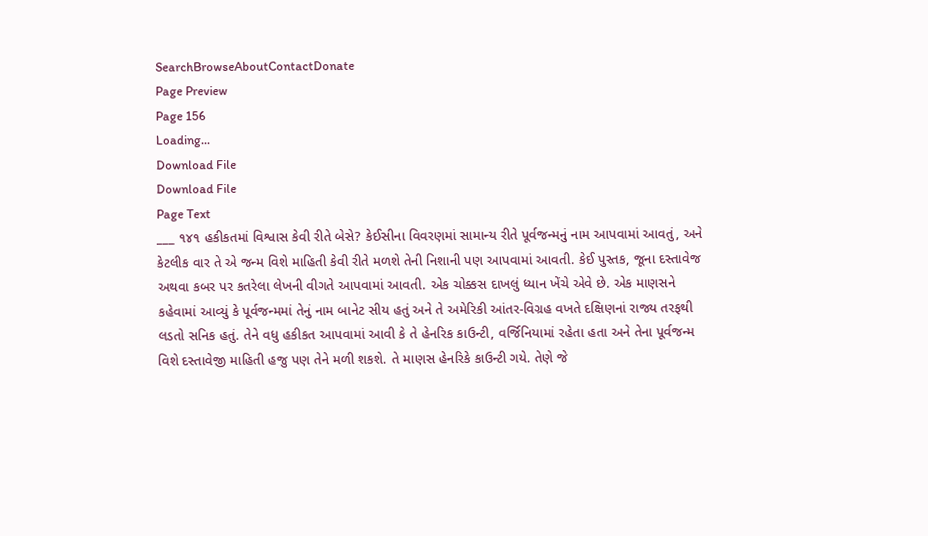SearchBrowseAboutContactDonate
Page Preview
Page 156
Loading...
Download File
Download File
Page Text
___ ૧૪૧ હકીકતમાં વિશ્વાસ કેવી રીતે બેસે? કેઈસીના વિવરણમાં સામાન્ય રીતે પૂર્વજન્મનું નામ આપવામાં આવતું, અને કેટલીક વાર તે એ જન્મ વિશે માહિતી કેવી રીતે મળશે તેની નિશાની પણ આપવામાં આવતી. કેઈ પુસ્તક, જૂના દસ્તાવેજ અથવા કબર પર કતરેલા લેખની વીગતે આપવામાં આવતી. એક ચોક્કસ દાખલું ધ્યાન ખેંચે એવે છે. એક માણસને કહેવામાં આવ્યું કે પૂર્વજન્મમાં તેનું નામ બાનેટ સીય હતું અને તે અમેરિકી આંતર-વિગ્રહ વખતે દક્ષિણનાં રાજ્ય તરફથી લડતો સનિક હતું. તેને વધુ હકીકત આપવામાં આવી કે તે હેનરિક કાઉન્ટી, વર્જિનિયામાં રહેતા હતા અને તેના પૂર્વજન્મ વિશે દસ્તાવેજી માહિતી હજુ પણ તેને મળી શકશે. તે માણસ હેનરિકે કાઉન્ટી ગયે. તેણે જે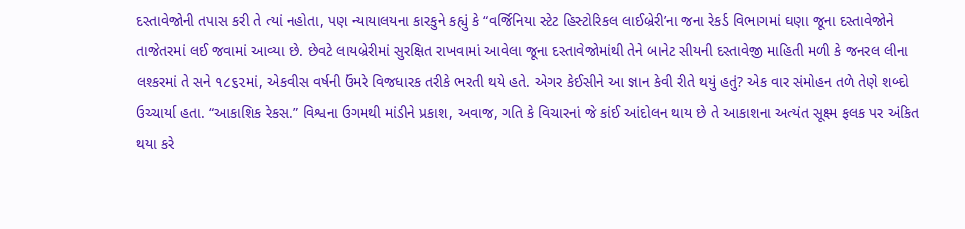દસ્તાવેજોની તપાસ કરી તે ત્યાં નહોતા, પણ ન્યાયાલયના કારકુને કહ્યું કે “વર્જિનિયા સ્ટેટ હિસ્ટોરિકલ લાઈબ્રેરી’ના જના રેકર્ડ વિભાગમાં ઘણા જૂના દસ્તાવેજોને તાજેતરમાં લઈ જવામાં આવ્યા છે. છેવટે લાયબ્રેરીમાં સુરક્ષિત રાખવામાં આવેલા જૂના દસ્તાવેજોમાંથી તેને બાનેટ સીયની દસ્તાવેજી માહિતી મળી કે જનરલ લીના લશ્કરમાં તે સને ૧૮૬૨માં, એકવીસ વર્ષની ઉંમરે વિજધારક તરીકે ભરતી થયે હતે. એગર કેઈસીને આ જ્ઞાન કેવી રીતે થયું હતું? એક વાર સંમોહન તળે તેણે શબ્દો ઉચ્ચાર્યા હતા. “આકાશિક રેકસ.” વિશ્વના ઉગમથી માંડીને પ્રકાશ, અવાજ, ગતિ કે વિચારનાં જે કાંઈ આંદોલન થાય છે તે આકાશના અત્યંત સૂક્ષ્મ ફલક પર અંકિત થયા કરે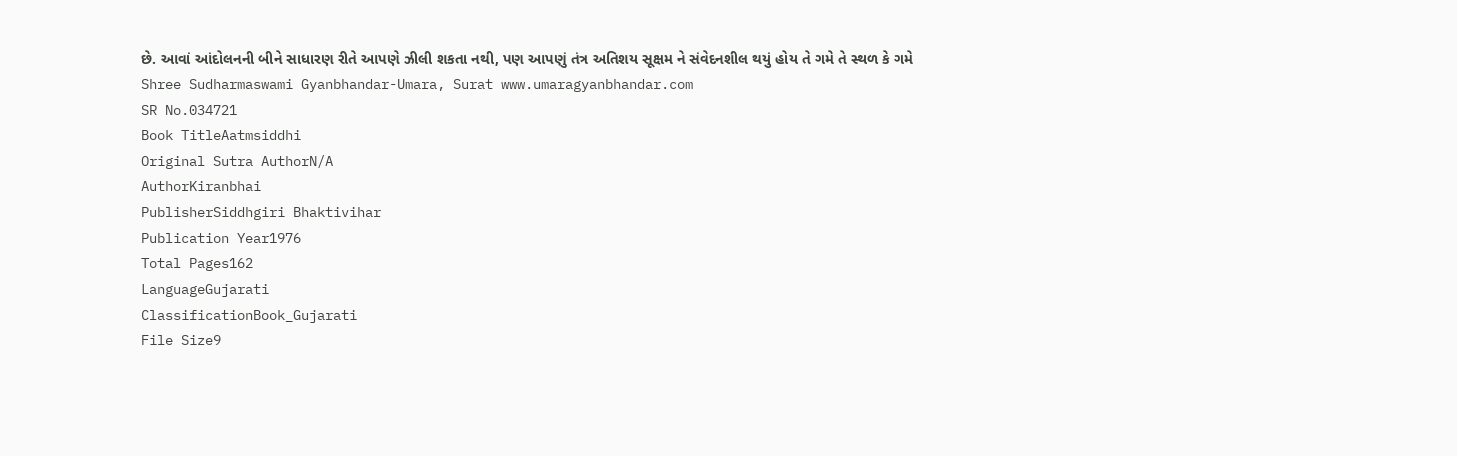છે. આવાં આંદોલનની બીને સાધારણ રીતે આપણે ઝીલી શકતા નથી, પણ આપણું તંત્ર અતિશય સૂક્ષમ ને સંવેદનશીલ થયું હોય તે ગમે તે સ્થળ કે ગમે Shree Sudharmaswami Gyanbhandar-Umara, Surat www.umaragyanbhandar.com
SR No.034721
Book TitleAatmsiddhi
Original Sutra AuthorN/A
AuthorKiranbhai
PublisherSiddhgiri Bhaktivihar
Publication Year1976
Total Pages162
LanguageGujarati
ClassificationBook_Gujarati
File Size9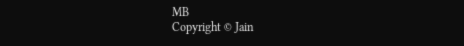MB
Copyright © Jain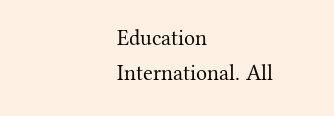Education International. All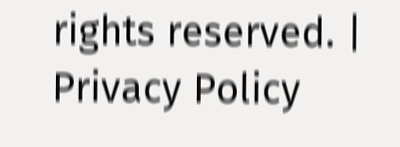rights reserved. | Privacy Policy